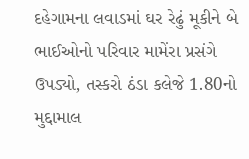દહેગામના લવાડમાં ઘર રેઢું મૂકીને બે ભાઈઓનો પરિવાર મામેંરા પ્રસંગે ઉપડ્યો, તસ્કરો ઠંડા કલેજે 1.80નો મુદ્દામાલ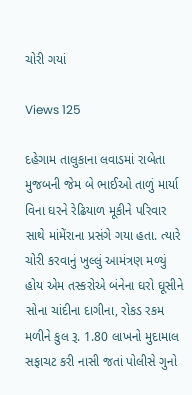ચોરી ગયાં

Views 125

દહેગામ તાલુકાના લવાડમાં રાબેતા મુજબની જેમ બે ભાઈઓ તાળું માર્યા વિના ઘરને રેઢિયાળ મૂકીને પરિવાર સાથે માંમેંરાના પ્રસંગે ગયા હતા. ત્યારે ચોરી કરવાનું ખુલ્લું આમંત્રણ મળ્યું હોય એમ તસ્કરોએ બંનેના ઘરો ઘૂસીને સોના ચાંદીના દાગીના, રોકડ રકમ મળીને કુલ રૂ. 1.80 લાખનો મુદામાલ સફાચટ કરી નાસી જતાં પોલીસે ગુનો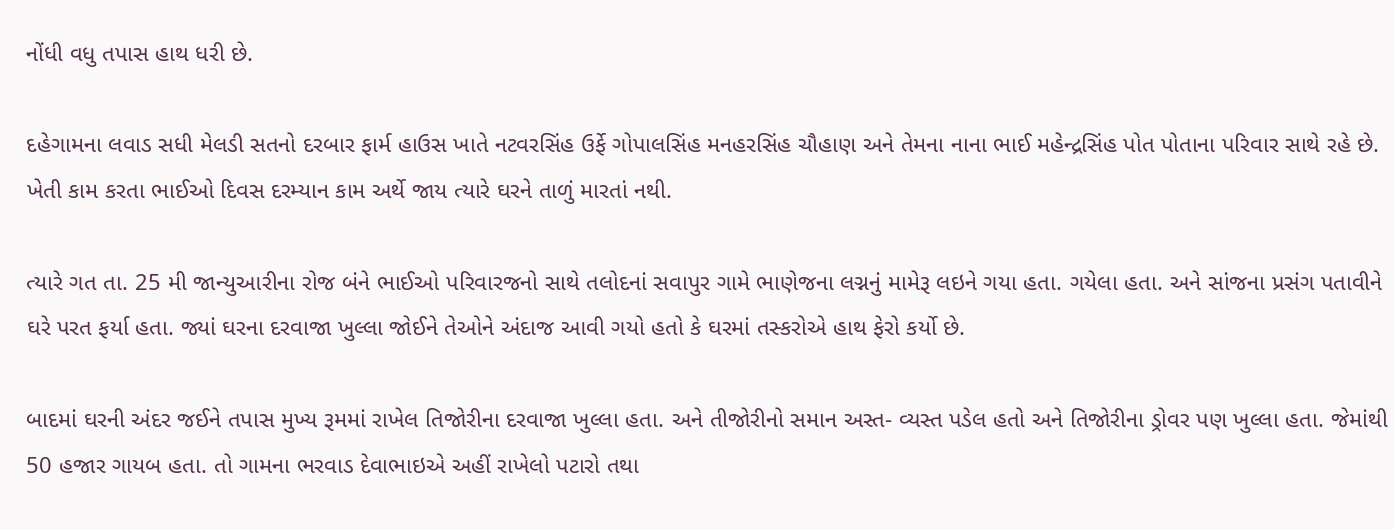નોંધી વધુ તપાસ હાથ ધરી છે.

દહેગામના લવાડ સધી મેલડી સતનો દરબાર ફાર્મ હાઉસ ખાતે નટવરસિંહ ઉર્ફે ગોપાલસિંહ મનહરસિંહ ચૌહાણ અને તેમના નાના ભાઈ મહેન્દ્રસિંહ પોત પોતાના પરિવાર સાથે રહે છે. ખેતી કામ કરતા ભાઈઓ દિવસ દરમ્યાન કામ અર્થે જાય ત્યારે ઘરને તાળું મારતાં નથી.

ત્યારે ગત તા. 25 મી જાન્યુઆરીના રોજ બંને ભાઈઓ પરિવારજનો સાથે તલોદનાં સવાપુર ગામે ભાણેજના લગ્નનું મામેરૂ લઇને ગયા હતા. ગયેલા હતા. અને સાંજના પ્રસંગ પતાવીને ઘરે પરત ફર્યા હતા. જ્યાં ઘરના દરવાજા ખુલ્લા જોઈને તેઓને અંદાજ આવી ગયો હતો કે ઘરમાં તસ્કરોએ હાથ ફેરો કર્યો છે.

બાદમાં ઘરની અંદર જઈને તપાસ મુખ્ય રૂમમાં રાખેલ તિજોરીના દરવાજા ખુલ્લા હતા. અને તીજોરીનો સમાન અસ્ત- વ્યસ્ત પડેલ હતો અને તિજોરીના ડ્રોવર પણ ખુલ્લા હતા. જેમાંથી 50 હજાર ગાયબ હતા. તો ગામના ભરવાડ દેવાભાઇએ અહીં રાખેલો પટારો તથા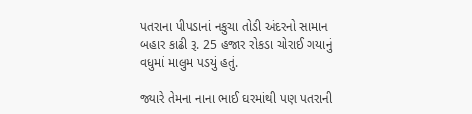પતરાના પીપડાનાં નકુચા તોડી અંદરનો સામાન બહાર કાઢી રૂ. 25 હજાર રોકડા ચોરાઈ ગયાનું વધુમાં માલુમ પડયું હતું.

જ્યારે તેમના નાના ભાઈ ઘરમાંથી પણ પતરાની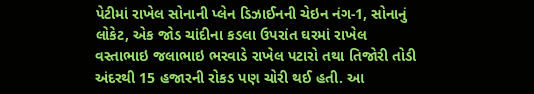પેટીમાં રાખેલ સોનાની પ્લેન ડિઝાઈનની ચેઇન નંગ-1, સોનાનું લોકેટ, એક જોડ ચાંદીના કડલા ઉપરાંત ઘરમાં રાખેલ વસ્તાભાઇ જલાભાઇ ભરવાડે રાખેલ પટારો તથા તિજોરી તોડી અંદરથી 15 હજારની રોકડ પણ ચોરી થઈ હતી. આ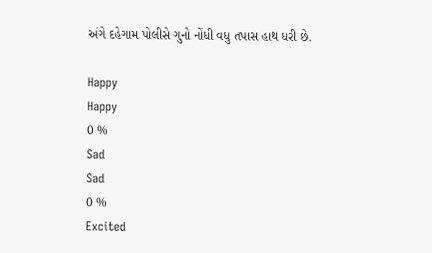અંગે દહેગામ પોલીસે ગુનો નોંધી વધુ તપાસ હાથ ધરી છે.

Happy
Happy
0 %
Sad
Sad
0 %
Excited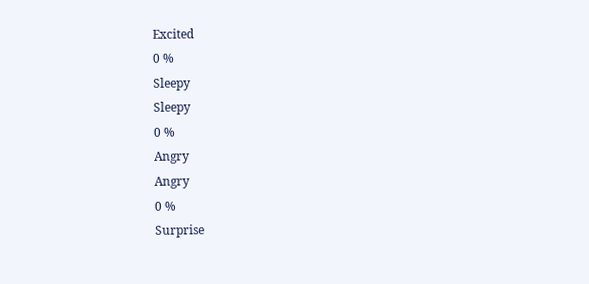Excited
0 %
Sleepy
Sleepy
0 %
Angry
Angry
0 %
Surprise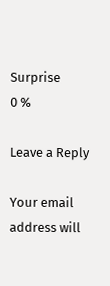Surprise
0 %

Leave a Reply

Your email address will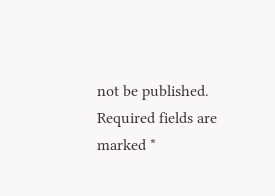not be published. Required fields are marked *